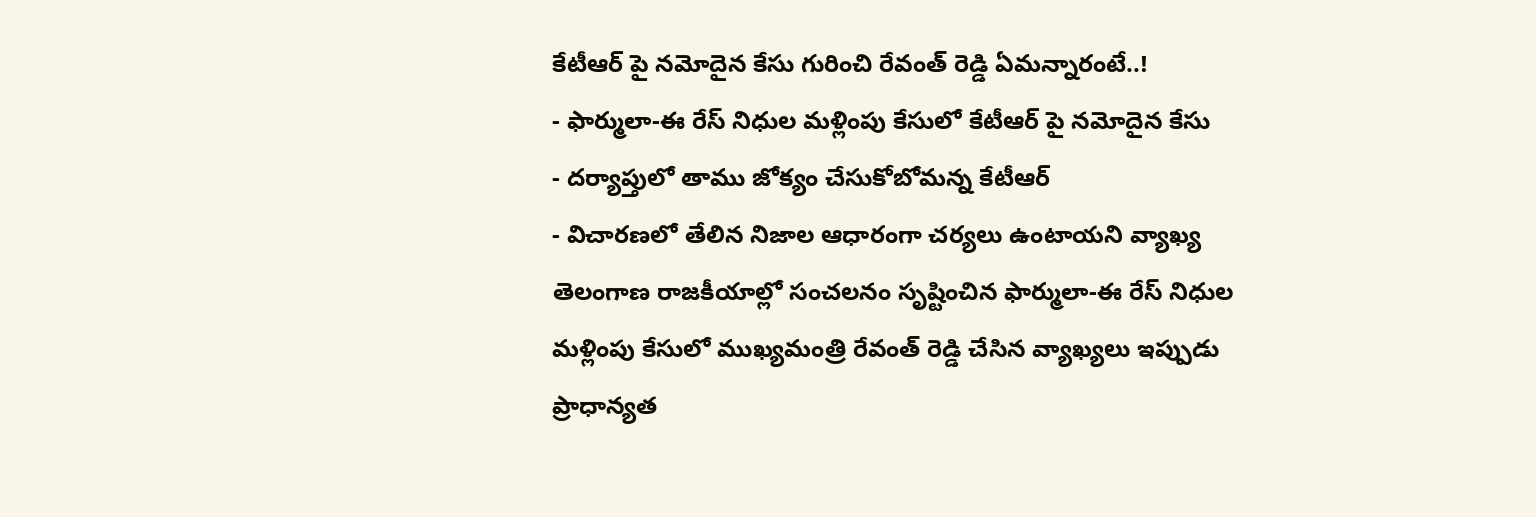కేటీఆర్ పై నమోదైన కేసు గురించి రేవంత్ రెడ్డి ఏమన్నారంటే..!
- ఫార్ములా-ఈ రేస్ నిధుల మళ్లింపు కేసులో కేటీఆర్ పై నమోదైన కేసు
- దర్యాప్తులో తాము జోక్యం చేసుకోబోమన్న కేటీఆర్
- విచారణలో తేలిన నిజాల ఆధారంగా చర్యలు ఉంటాయని వ్యాఖ్య
తెలంగాణ రాజకీయాల్లో సంచలనం సృష్టించిన ఫార్ములా-ఈ రేస్ నిధుల మళ్లింపు కేసులో ముఖ్యమంత్రి రేవంత్ రెడ్డి చేసిన వ్యాఖ్యలు ఇప్పుడు ప్రాధాన్యత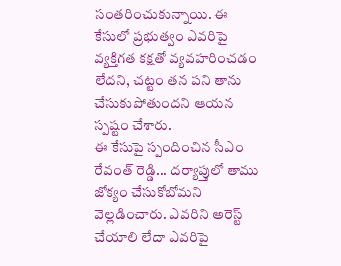సంతరించుకున్నాయి. ఈ కేసులో ప్రభుత్వం ఎవరిపై వ్యక్తిగత కక్షతో వ్యవహరించడం లేదని, చట్టం తన పని తాను చేసుకుపోతుందని ఆయన స్పష్టం చేశారు.
ఈ కేసుపై స్పందించిన సీఎం రేవంత్ రెడ్డి... దర్యాప్తులో తాము జోక్యం చేసుకోబోమని వెల్లడించారు. ఎవరిని అరెస్ట్ చేయాలి లేదా ఎవరిపై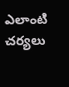ఎలాంటి చర్యలు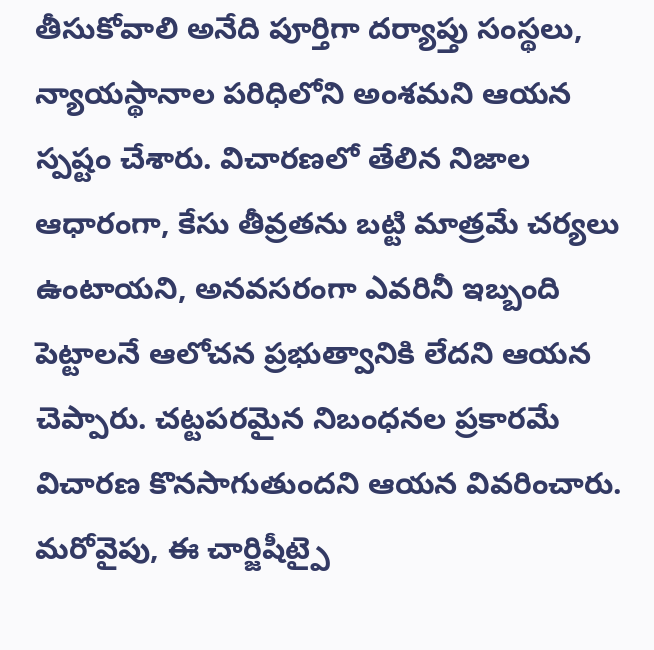తీసుకోవాలి అనేది పూర్తిగా దర్యాప్తు సంస్థలు, న్యాయస్థానాల పరిధిలోని అంశమని ఆయన స్పష్టం చేశారు. విచారణలో తేలిన నిజాల ఆధారంగా, కేసు తీవ్రతను బట్టి మాత్రమే చర్యలు ఉంటాయని, అనవసరంగా ఎవరినీ ఇబ్బంది పెట్టాలనే ఆలోచన ప్రభుత్వానికి లేదని ఆయన చెప్పారు. చట్టపరమైన నిబంధనల ప్రకారమే విచారణ కొనసాగుతుందని ఆయన వివరించారు.
మరోవైపు, ఈ చార్జిషీట్పై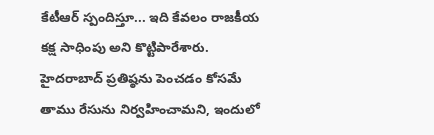కేటీఆర్ స్పందిస్తూ... ఇది కేవలం రాజకీయ కక్ష సాధింపు అని కొట్టిపారేశారు. హైదరాబాద్ ప్రతిష్ఠను పెంచడం కోసమే తాము రేసును నిర్వహించామని, ఇందులో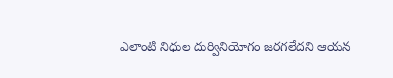ఎలాంటి నిధుల దుర్వినియోగం జరగలేదని ఆయన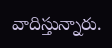వాదిస్తున్నారు.